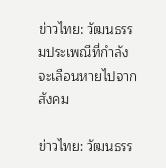ข่าวไทย: วัฒนธรรมประเพณีที่กำลังจะเลือนหายไปจากสังคม

ข่าวไทย: วัฒนธรร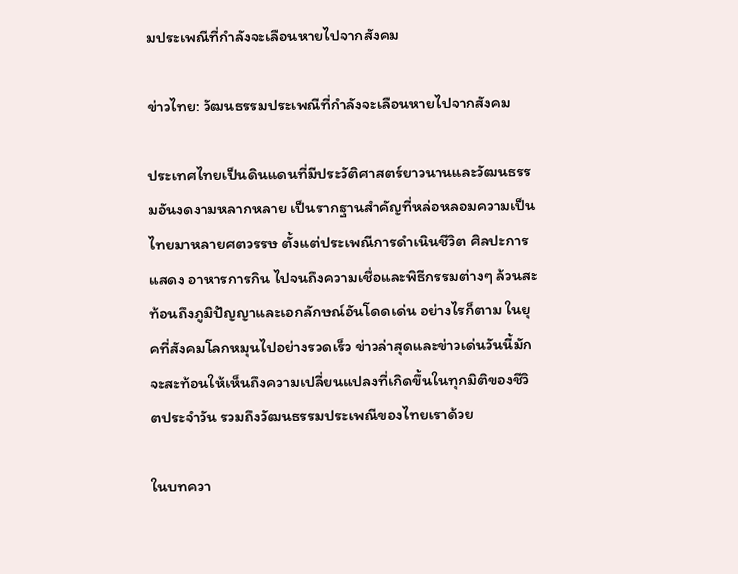มประเพณีที่กำลังจะเลือนหายไปจากสังคม

ข่าวไทย: วัฒนธรรมประเพณีที่กำลังจะเลือนหายไปจากสังคม

ประเทศไทยเป็นดินแดนที่มีประวัติศาสตร์ยาวนานและวัฒนธรรมอันงดงามหลากหลาย เป็นรากฐานสำคัญที่หล่อหลอมความเป็นไทยมาหลายศตวรรษ ตั้งแต่ประเพณีการดำเนินชีวิต ศิลปะการแสดง อาหารการกิน ไปจนถึงความเชื่อและพิธีกรรมต่างๆ ล้วนสะท้อนถึงภูมิปัญญาและเอกลักษณ์อันโดดเด่น อย่างไรก็ตาม ในยุคที่สังคมโลกหมุนไปอย่างรวดเร็ว ข่าวล่าสุดและข่าวเด่นวันนี้มักจะสะท้อนให้เห็นถึงความเปลี่ยนแปลงที่เกิดขึ้นในทุกมิติของชีวิตประจำวัน รวมถึงวัฒนธรรมประเพณีของไทยเราด้วย

ในบทควา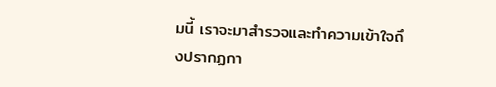มนี้ เราจะมาสำรวจและทำความเข้าใจถึงปรากฏกา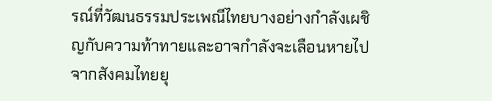รณ์ที่วัฒนธรรมประเพณีไทยบางอย่างกำลังเผชิญกับความท้าทายและอาจกำลังจะเลือนหายไปจากสังคมไทยยุ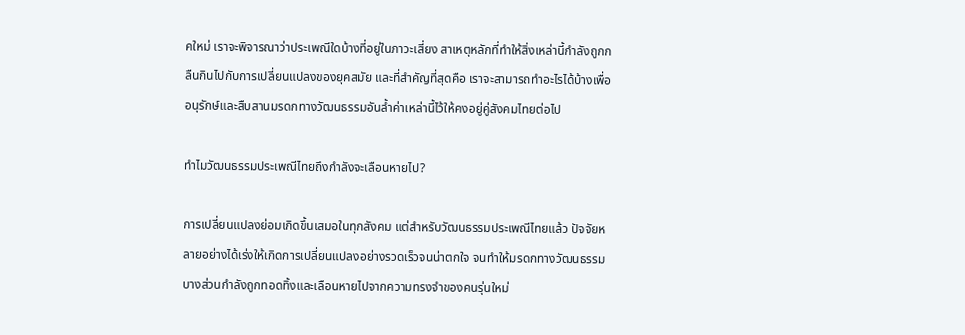คใหม่ เราจะพิจารณาว่าประเพณีใดบ้างที่อยู่ในภาวะเสี่ยง สาเหตุหลักที่ทำให้สิ่งเหล่านี้กำลังถูกกลืนกินไปกับการเปลี่ยนแปลงของยุคสมัย และที่สำคัญที่สุดคือ เราจะสามารถทำอะไรได้บ้างเพื่ออนุรักษ์และสืบสานมรดกทางวัฒนธรรมอันล้ำค่าเหล่านี้ไว้ให้คงอยู่คู่สังคมไทยต่อไป

ทำไมวัฒนธรรมประเพณีไทยถึงกำลังจะเลือนหายไป?

การเปลี่ยนแปลงย่อมเกิดขึ้นเสมอในทุกสังคม แต่สำหรับวัฒนธรรมประเพณีไทยแล้ว ปัจจัยหลายอย่างได้เร่งให้เกิดการเปลี่ยนแปลงอย่างรวดเร็วจนน่าตกใจ จนทำให้มรดกทางวัฒนธรรมบางส่วนกำลังถูกทอดทิ้งและเลือนหายไปจากความทรงจำของคนรุ่นใหม่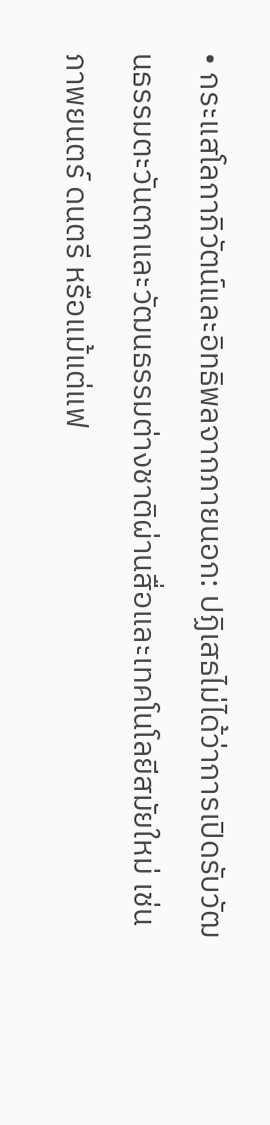• กระแสโลกาภิวัตน์และอิทธิพลจากภายนอก: ปฏิเสธไม่ได้ว่าการเปิดรับวัฒนธรรมตะวันตกและวัฒนธรรมต่างชาติผ่านสื่อและเทคโนโลยีสมัยใหม่ เช่น ภาพยนตร์ ดนตรี หรือแม้แต่แฟ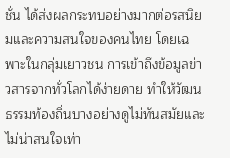ชั่น ได้ส่งผลกระทบอย่างมากต่อรสนิยมและความสนใจของคนไทย โดยเฉพาะในกลุ่มเยาวชน การเข้าถึงข้อมูลข่าวสารจากทั่วโลกได้ง่ายดาย ทำให้วัฒนธรรมท้องถิ่นบางอย่างดูไม่ทันสมัยและไม่น่าสนใจเท่า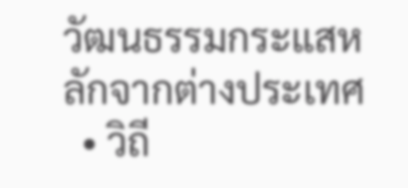วัฒนธรรมกระแสหลักจากต่างประเทศ
  • วิถี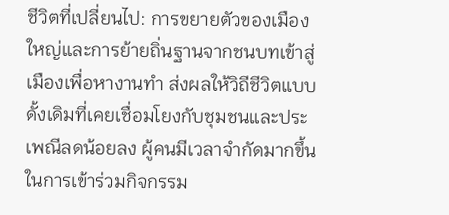ชีวิตที่เปลี่ยนไป: การขยายตัวของเมืองใหญ่และการย้ายถิ่นฐานจากชนบทเข้าสู่เมืองเพื่อหางานทำ ส่งผลให้วิถีชีวิตแบบดั้งเดิมที่เคยเชื่อมโยงกับชุมชนและประเพณีลดน้อยลง ผู้คนมีเวลาจำกัดมากขึ้นในการเข้าร่วมกิจกรรม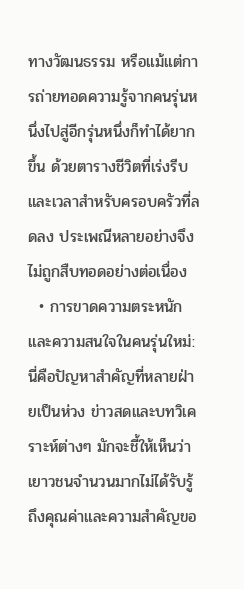ทางวัฒนธรรม หรือแม้แต่การถ่ายทอดความรู้จากคนรุ่นหนึ่งไปสู่อีกรุ่นหนึ่งก็ทำได้ยากขึ้น ด้วยตารางชีวิตที่เร่งรีบและเวลาสำหรับครอบครัวที่ลดลง ประเพณีหลายอย่างจึงไม่ถูกสืบทอดอย่างต่อเนื่อง
  • การขาดความตระหนักและความสนใจในคนรุ่นใหม่: นี่คือปัญหาสำคัญที่หลายฝ่ายเป็นห่วง ข่าวสดและบทวิเคราะห์ต่างๆ มักจะชี้ให้เห็นว่าเยาวชนจำนวนมากไม่ได้รับรู้ถึงคุณค่าและความสำคัญขอ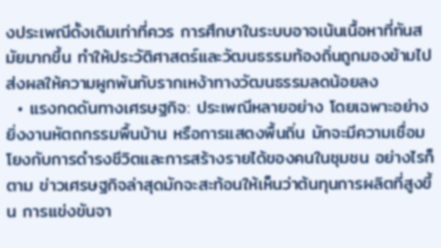งประเพณีดั้งเดิมเท่าที่ควร การศึกษาในระบบอาจเน้นเนื้อหาที่ทันสมัยมากขึ้น ทำให้ประวัติศาสตร์และวัฒนธรรมท้องถิ่นถูกมองข้ามไป ส่งผลให้ความผูกพันกับรากเหง้าทางวัฒนธรรมลดน้อยลง
  • แรงกดดันทางเศรษฐกิจ: ประเพณีหลายอย่าง โดยเฉพาะอย่างยิ่งงานหัตถกรรมพื้นบ้าน หรือการแสดงพื้นถิ่น มักจะมีความเชื่อมโยงกับการดำรงชีวิตและการสร้างรายได้ของคนในชุมชน อย่างไรก็ตาม ข่าวเศรษฐกิจล่าสุดมักจะสะท้อนให้เห็นว่าต้นทุนการผลิตที่สูงขึ้น การแข่งขันจา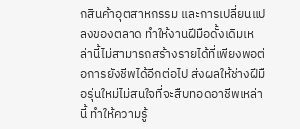กสินค้าอุตสาหกรรม และการเปลี่ยนแปลงของตลาด ทำให้งานฝีมือดั้งเดิมเหล่านี้ไม่สามารถสร้างรายได้ที่เพียงพอต่อการยังชีพได้อีกต่อไป ส่งผลให้ช่างฝีมือรุ่นใหม่ไม่สนใจที่จะสืบทอดอาชีพเหล่านี้ ทำให้ความรู้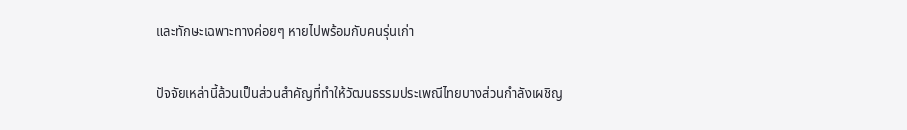และทักษะเฉพาะทางค่อยๆ หายไปพร้อมกับคนรุ่นเก่า

ปัจจัยเหล่านี้ล้วนเป็นส่วนสำคัญที่ทำให้วัฒนธรรมประเพณีไทยบางส่วนกำลังเผชิญ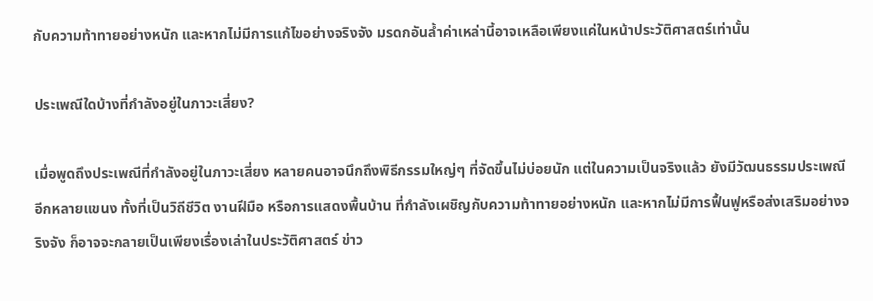กับความท้าทายอย่างหนัก และหากไม่มีการแก้ไขอย่างจริงจัง มรดกอันล้ำค่าเหล่านี้อาจเหลือเพียงแค่ในหน้าประวัติศาสตร์เท่านั้น

ประเพณีใดบ้างที่กำลังอยู่ในภาวะเสี่ยง?

เมื่อพูดถึงประเพณีที่กำลังอยู่ในภาวะเสี่ยง หลายคนอาจนึกถึงพิธีกรรมใหญ่ๆ ที่จัดขึ้นไม่บ่อยนัก แต่ในความเป็นจริงแล้ว ยังมีวัฒนธรรมประเพณีอีกหลายแขนง ทั้งที่เป็นวิถีชีวิต งานฝีมือ หรือการแสดงพื้นบ้าน ที่กำลังเผชิญกับความท้าทายอย่างหนัก และหากไม่มีการฟื้นฟูหรือส่งเสริมอย่างจริงจัง ก็อาจจะกลายเป็นเพียงเรื่องเล่าในประวัติศาสตร์ ข่าว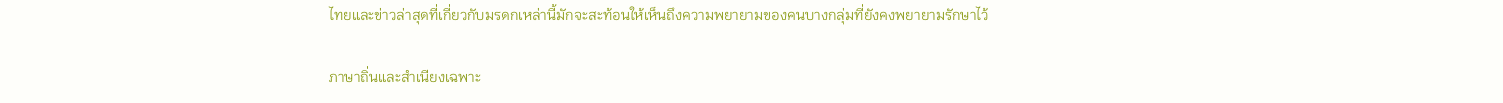ไทยและข่าวล่าสุดที่เกี่ยวกับมรดกเหล่านี้มักจะสะท้อนให้เห็นถึงความพยายามของคนบางกลุ่มที่ยังคงพยายามรักษาไว้

ภาษาถิ่นและสำเนียงเฉพาะ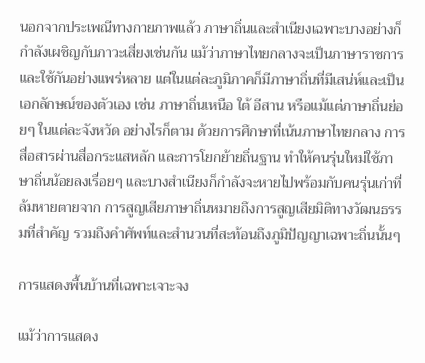นอกจากประเพณีทางกายภาพแล้ว ภาษาถิ่นและสำเนียงเฉพาะบางอย่างก็กำลังเผชิญกับภาวะเสี่ยงเช่นกัน แม้ว่าภาษาไทยกลางจะเป็นภาษาราชการและใช้กันอย่างแพร่หลาย แต่ในแต่ละภูมิภาคก็มีภาษาถิ่นที่มีเสน่ห์และเป็นเอกลักษณ์ของตัวเอง เช่น ภาษาถิ่นเหนือ ใต้ อีสาน หรือแม้แต่ภาษาถิ่นย่อยๆ ในแต่ละจังหวัด อย่างไรก็ตาม ด้วยการศึกษาที่เน้นภาษาไทยกลาง การสื่อสารผ่านสื่อกระแสหลัก และการโยกย้ายถิ่นฐาน ทำให้คนรุ่นใหม่ใช้ภาษาถิ่นน้อยลงเรื่อยๆ และบางสำเนียงก็กำลังจะหายไปพร้อมกับคนรุ่นเก่าที่ล้มหายตายจาก การสูญเสียภาษาถิ่นหมายถึงการสูญเสียมิติทางวัฒนธรรมที่สำคัญ รวมถึงคำศัพท์และสำนวนที่สะท้อนถึงภูมิปัญญาเฉพาะถิ่นนั้นๆ

การแสดงพื้นบ้านที่เฉพาะเจาะจง

แม้ว่าการแสดง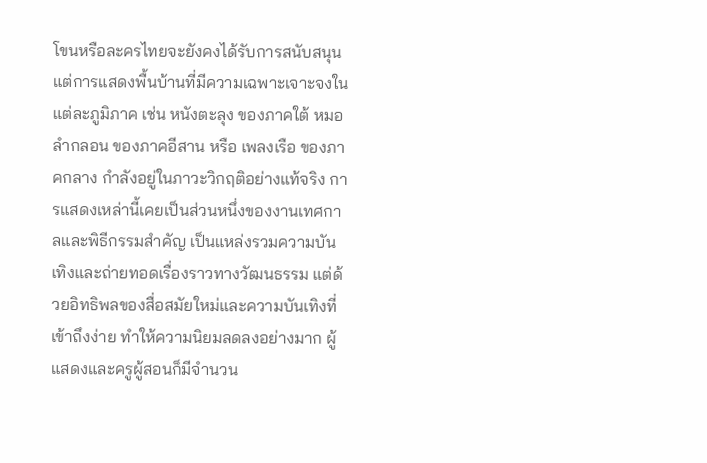โขนหรือละครไทยจะยังคงได้รับการสนับสนุน แต่การแสดงพื้นบ้านที่มีความเฉพาะเจาะจงในแต่ละภูมิภาค เช่น หนังตะลุง ของภาคใต้ หมอลำกลอน ของภาคอีสาน หรือ เพลงเรือ ของภาคกลาง กำลังอยู่ในภาวะวิกฤติอย่างแท้จริง การแสดงเหล่านี้เคยเป็นส่วนหนึ่งของงานเทศกาลและพิธีกรรมสำคัญ เป็นแหล่งรวมความบันเทิงและถ่ายทอดเรื่องราวทางวัฒนธรรม แต่ด้วยอิทธิพลของสื่อสมัยใหม่และความบันเทิงที่เข้าถึงง่าย ทำให้ความนิยมลดลงอย่างมาก ผู้แสดงและครูผู้สอนก็มีจำนวน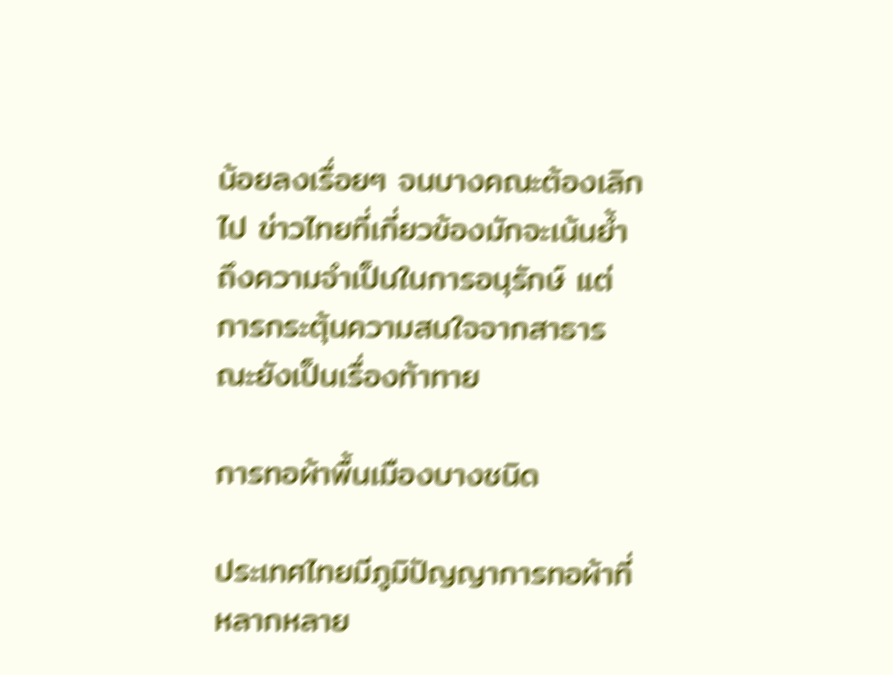น้อยลงเรื่อยๆ จนบางคณะต้องเลิกไป ข่าวไทยที่เกี่ยวข้องมักจะเน้นย้ำถึงความจำเป็นในการอนุรักษ์ แต่การกระตุ้นความสนใจจากสาธารณะยังเป็นเรื่องท้าทาย

การทอผ้าพื้นเมืองบางชนิด

ประเทศไทยมีภูมิปัญญาการทอผ้าที่หลากหลาย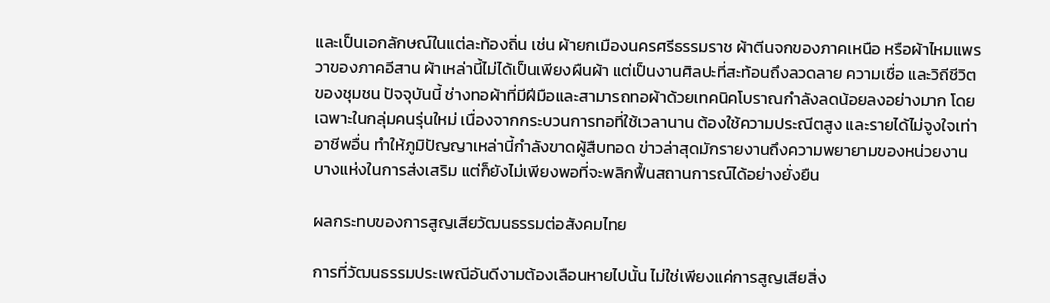และเป็นเอกลักษณ์ในแต่ละท้องถิ่น เช่น ผ้ายกเมืองนครศรีธรรมราช ผ้าตีนจกของภาคเหนือ หรือผ้าไหมแพรวาของภาคอีสาน ผ้าเหล่านี้ไม่ได้เป็นเพียงผืนผ้า แต่เป็นงานศิลปะที่สะท้อนถึงลวดลาย ความเชื่อ และวิถีชีวิตของชุมชน ปัจจุบันนี้ ช่างทอผ้าที่มีฝีมือและสามารถทอผ้าด้วยเทคนิคโบราณกำลังลดน้อยลงอย่างมาก โดยเฉพาะในกลุ่มคนรุ่นใหม่ เนื่องจากกระบวนการทอที่ใช้เวลานาน ต้องใช้ความประณีตสูง และรายได้ไม่จูงใจเท่าอาชีพอื่น ทำให้ภูมิปัญญาเหล่านี้กำลังขาดผู้สืบทอด ข่าวล่าสุดมักรายงานถึงความพยายามของหน่วยงานบางแห่งในการส่งเสริม แต่ก็ยังไม่เพียงพอที่จะพลิกฟื้นสถานการณ์ได้อย่างยั่งยืน

ผลกระทบของการสูญเสียวัฒนธรรมต่อสังคมไทย

การที่วัฒนธรรมประเพณีอันดีงามต้องเลือนหายไปนั้น ไม่ใช่เพียงแค่การสูญเสียสิ่ง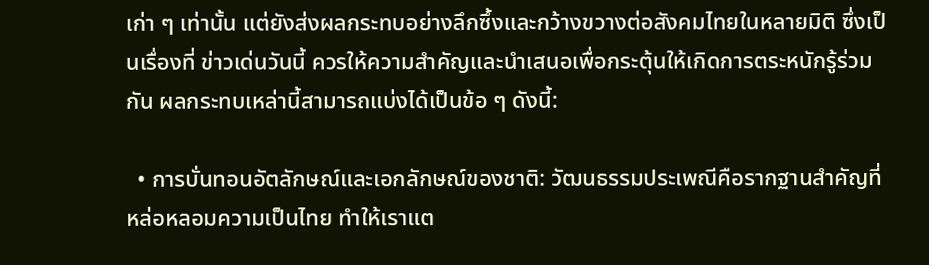เก่า ๆ เท่านั้น แต่ยังส่งผลกระทบอย่างลึกซึ้งและกว้างขวางต่อสังคมไทยในหลายมิติ ซึ่งเป็นเรื่องที่ ข่าวเด่นวันนี้ ควรให้ความสำคัญและนำเสนอเพื่อกระตุ้นให้เกิดการตระหนักรู้ร่วมกัน ผลกระทบเหล่านี้สามารถแบ่งได้เป็นข้อ ๆ ดังนี้:

  • การบั่นทอนอัตลักษณ์และเอกลักษณ์ของชาติ: วัฒนธรรมประเพณีคือรากฐานสำคัญที่หล่อหลอมความเป็นไทย ทำให้เราแต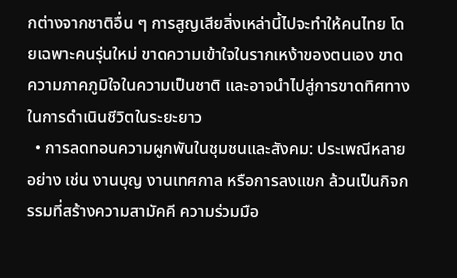กต่างจากชาติอื่น ๆ การสูญเสียสิ่งเหล่านี้ไปจะทำให้คนไทย โดยเฉพาะคนรุ่นใหม่ ขาดความเข้าใจในรากเหง้าของตนเอง ขาดความภาคภูมิใจในความเป็นชาติ และอาจนำไปสู่การขาดทิศทางในการดำเนินชีวิตในระยะยาว
  • การลดทอนความผูกพันในชุมชนและสังคม: ประเพณีหลายอย่าง เช่น งานบุญ งานเทศกาล หรือการลงแขก ล้วนเป็นกิจกรรมที่สร้างความสามัคคี ความร่วมมือ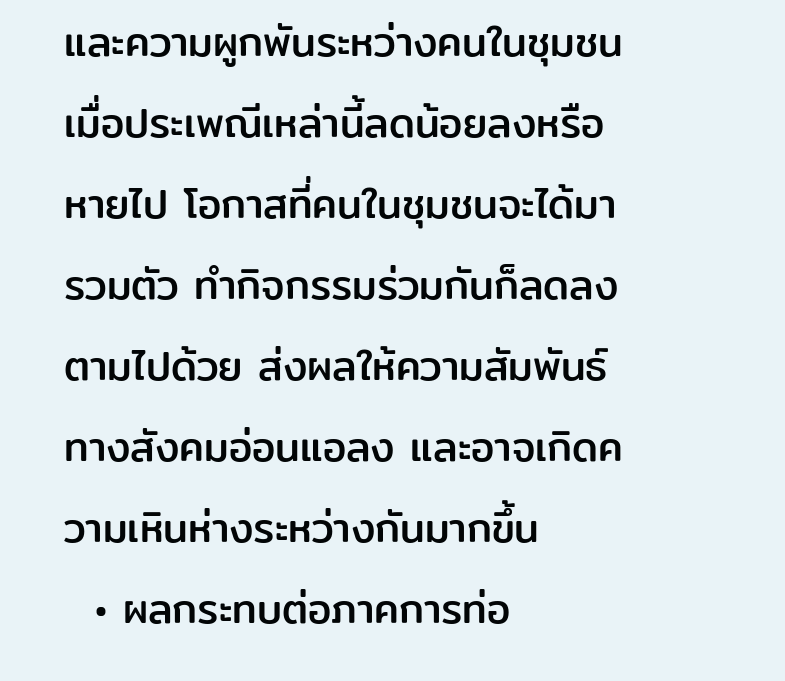และความผูกพันระหว่างคนในชุมชน เมื่อประเพณีเหล่านี้ลดน้อยลงหรือหายไป โอกาสที่คนในชุมชนจะได้มารวมตัว ทำกิจกรรมร่วมกันก็ลดลงตามไปด้วย ส่งผลให้ความสัมพันธ์ทางสังคมอ่อนแอลง และอาจเกิดความเหินห่างระหว่างกันมากขึ้น
  • ผลกระทบต่อภาคการท่อ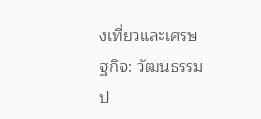งเที่ยวและเศรษฐกิจ: วัฒนธรรมป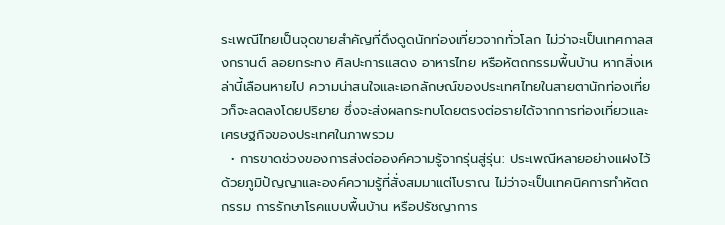ระเพณีไทยเป็นจุดขายสำคัญที่ดึงดูดนักท่องเที่ยวจากทั่วโลก ไม่ว่าจะเป็นเทศกาลสงกรานต์ ลอยกระทง ศิลปะการแสดง อาหารไทย หรือหัตถกรรมพื้นบ้าน หากสิ่งเหล่านี้เลือนหายไป ความน่าสนใจและเอกลักษณ์ของประเทศไทยในสายตานักท่องเที่ยวก็จะลดลงโดยปริยาย ซึ่งจะส่งผลกระทบโดยตรงต่อรายได้จากการท่องเที่ยวและเศรษฐกิจของประเทศในภาพรวม
  • การขาดช่วงของการส่งต่อองค์ความรู้จากรุ่นสู่รุ่น: ประเพณีหลายอย่างแฝงไว้ด้วยภูมิปัญญาและองค์ความรู้ที่สั่งสมมาแต่โบราณ ไม่ว่าจะเป็นเทคนิคการทำหัตถกรรม การรักษาโรคแบบพื้นบ้าน หรือปรัชญาการ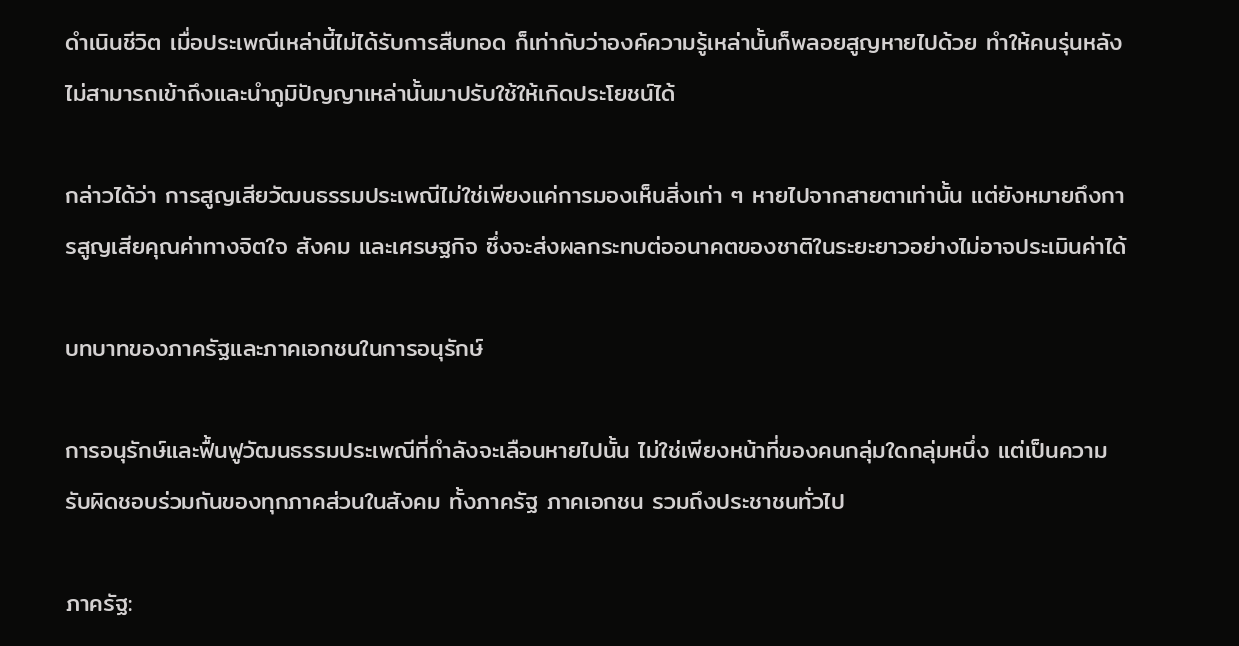ดำเนินชีวิต เมื่อประเพณีเหล่านี้ไม่ได้รับการสืบทอด ก็เท่ากับว่าองค์ความรู้เหล่านั้นก็พลอยสูญหายไปด้วย ทำให้คนรุ่นหลังไม่สามารถเข้าถึงและนำภูมิปัญญาเหล่านั้นมาปรับใช้ให้เกิดประโยชน์ได้

กล่าวได้ว่า การสูญเสียวัฒนธรรมประเพณีไม่ใช่เพียงแค่การมองเห็นสิ่งเก่า ๆ หายไปจากสายตาเท่านั้น แต่ยังหมายถึงการสูญเสียคุณค่าทางจิตใจ สังคม และเศรษฐกิจ ซึ่งจะส่งผลกระทบต่ออนาคตของชาติในระยะยาวอย่างไม่อาจประเมินค่าได้

บทบาทของภาครัฐและภาคเอกชนในการอนุรักษ์

การอนุรักษ์และฟื้นฟูวัฒนธรรมประเพณีที่กำลังจะเลือนหายไปนั้น ไม่ใช่เพียงหน้าที่ของคนกลุ่มใดกลุ่มหนึ่ง แต่เป็นความรับผิดชอบร่วมกันของทุกภาคส่วนในสังคม ทั้งภาครัฐ ภาคเอกชน รวมถึงประชาชนทั่วไป

ภาครัฐ: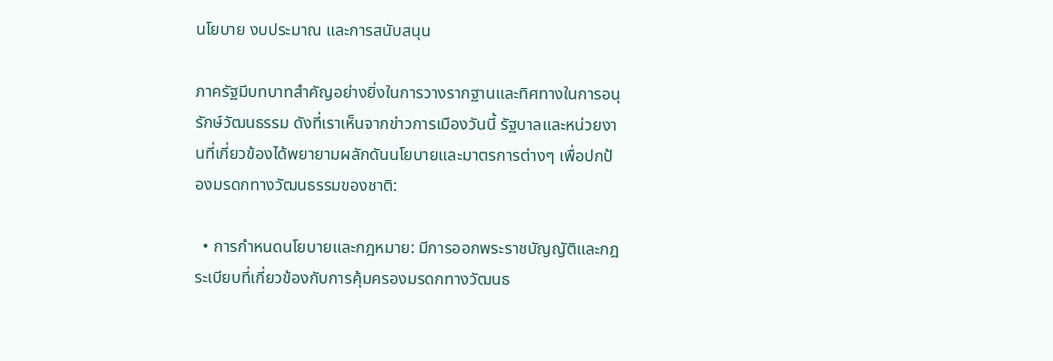นโยบาย งบประมาณ และการสนับสนุน

ภาครัฐมีบทบาทสำคัญอย่างยิ่งในการวางรากฐานและทิศทางในการอนุรักษ์วัฒนธรรม ดังที่เราเห็นจากข่าวการเมืองวันนี้ รัฐบาลและหน่วยงานที่เกี่ยวข้องได้พยายามผลักดันนโยบายและมาตรการต่างๆ เพื่อปกป้องมรดกทางวัฒนธรรมของชาติ:

  • การกำหนดนโยบายและกฎหมาย: มีการออกพระราชบัญญัติและกฎระเบียบที่เกี่ยวข้องกับการคุ้มครองมรดกทางวัฒนธ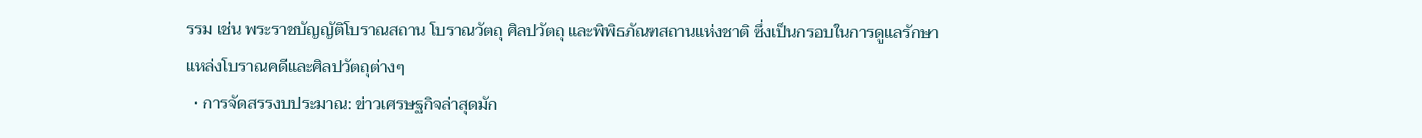รรม เช่น พระราชบัญญัติโบราณสถาน โบราณวัตถุ ศิลปวัตถุ และพิพิธภัณฑสถานแห่งชาติ ซึ่งเป็นกรอบในการดูแลรักษาแหล่งโบราณคดีและศิลปวัตถุต่างๆ
  • การจัดสรรงบประมาณ: ข่าวเศรษฐกิจล่าสุดมัก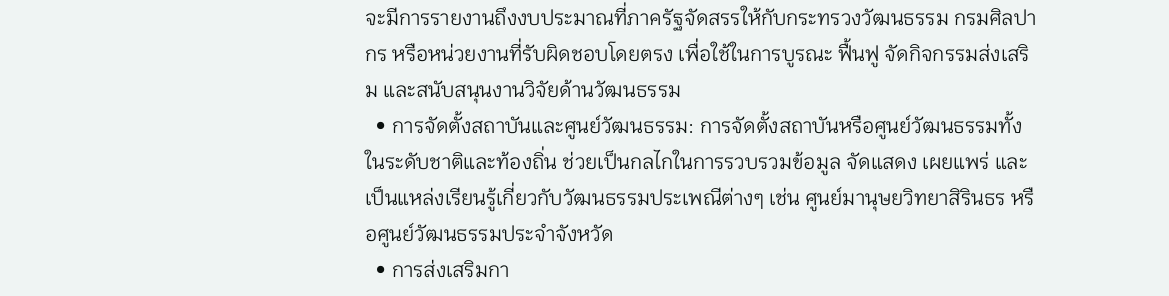จะมีการรายงานถึงงบประมาณที่ภาครัฐจัดสรรให้กับกระทรวงวัฒนธรรม กรมศิลปากร หรือหน่วยงานที่รับผิดชอบโดยตรง เพื่อใช้ในการบูรณะ ฟื้นฟู จัดกิจกรรมส่งเสริม และสนับสนุนงานวิจัยด้านวัฒนธรรม
  • การจัดตั้งสถาบันและศูนย์วัฒนธรรม: การจัดตั้งสถาบันหรือศูนย์วัฒนธรรมทั้งในระดับชาติและท้องถิ่น ช่วยเป็นกลไกในการรวบรวมข้อมูล จัดแสดง เผยแพร่ และเป็นแหล่งเรียนรู้เกี่ยวกับวัฒนธรรมประเพณีต่างๆ เช่น ศูนย์มานุษยวิทยาสิรินธร หรือศูนย์วัฒนธรรมประจำจังหวัด
  • การส่งเสริมกา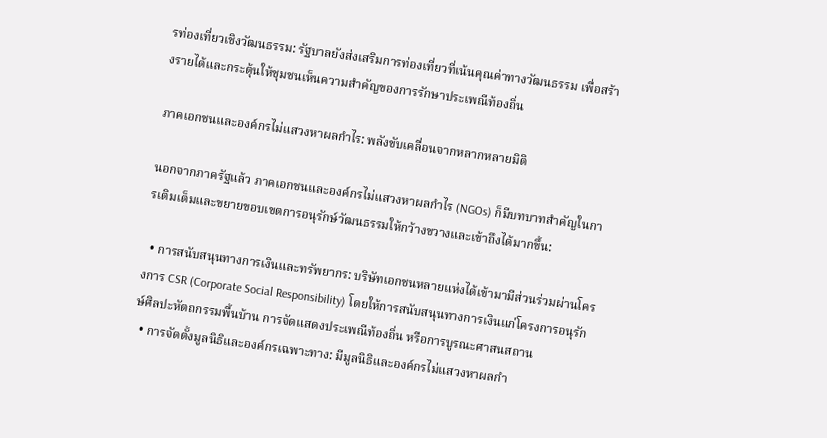รท่องเที่ยวเชิงวัฒนธรรม: รัฐบาลยังส่งเสริมการท่องเที่ยวที่เน้นคุณค่าทางวัฒนธรรม เพื่อสร้างรายได้และกระตุ้นให้ชุมชนเห็นความสำคัญของการรักษาประเพณีท้องถิ่น

ภาคเอกชนและองค์กรไม่แสวงหาผลกำไร: พลังขับเคลื่อนจากหลากหลายมิติ

นอกจากภาครัฐแล้ว ภาคเอกชนและองค์กรไม่แสวงหาผลกำไร (NGOs) ก็มีบทบาทสำคัญในการเติมเต็มและขยายขอบเขตการอนุรักษ์วัฒนธรรมให้กว้างขวางและเข้าถึงได้มากขึ้น:

  • การสนับสนุนทางการเงินและทรัพยากร: บริษัทเอกชนหลายแห่งได้เข้ามามีส่วนร่วมผ่านโครงการ CSR (Corporate Social Responsibility) โดยให้การสนับสนุนทางการเงินแก่โครงการอนุรักษ์ศิลปะหัตถกรรมพื้นบ้าน การจัดแสดงประเพณีท้องถิ่น หรือการบูรณะศาสนสถาน
  • การจัดตั้งมูลนิธิและองค์กรเฉพาะทาง: มีมูลนิธิและองค์กรไม่แสวงหาผลกำ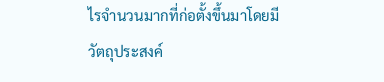ไรจำนวนมากที่ก่อตั้งขึ้นมาโดยมีวัตถุประสงค์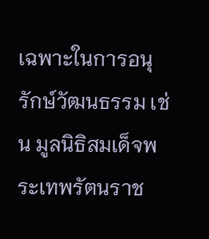เฉพาะในการอนุรักษ์วัฒนธรรม เช่น มูลนิธิสมเด็จพระเทพรัตนราช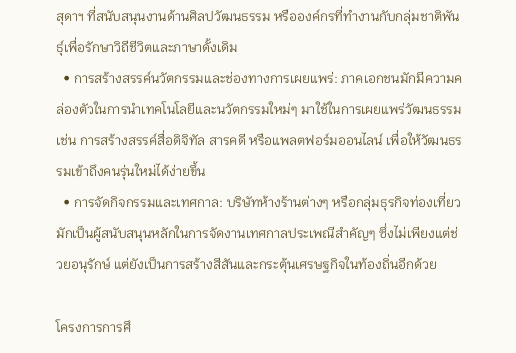สุดาฯ ที่สนับสนุนงานด้านศิลปวัฒนธรรม หรือองค์กรที่ทำงานกับกลุ่มชาติพันธุ์เพื่อรักษาวิถีชีวิตและภาษาดั้งเดิม
  • การสร้างสรรค์นวัตกรรมและช่องทางการเผยแพร่: ภาคเอกชนมักมีความคล่องตัวในการนำเทคโนโลยีและนวัตกรรมใหม่ๆ มาใช้ในการเผยแพร่วัฒนธรรม เช่น การสร้างสรรค์สื่อดิจิทัล สารคดี หรือแพลตฟอร์มออนไลน์ เพื่อให้วัฒนธรรมเข้าถึงคนรุ่นใหม่ได้ง่ายขึ้น
  • การจัดกิจกรรมและเทศกาล: บริษัทห้างร้านต่างๆ หรือกลุ่มธุรกิจท่องเที่ยว มักเป็นผู้สนับสนุนหลักในการจัดงานเทศกาลประเพณีสำคัญๆ ซึ่งไม่เพียงแต่ช่วยอนุรักษ์ แต่ยังเป็นการสร้างสีสันและกระตุ้นเศรษฐกิจในท้องถิ่นอีกด้วย

โครงการการศึ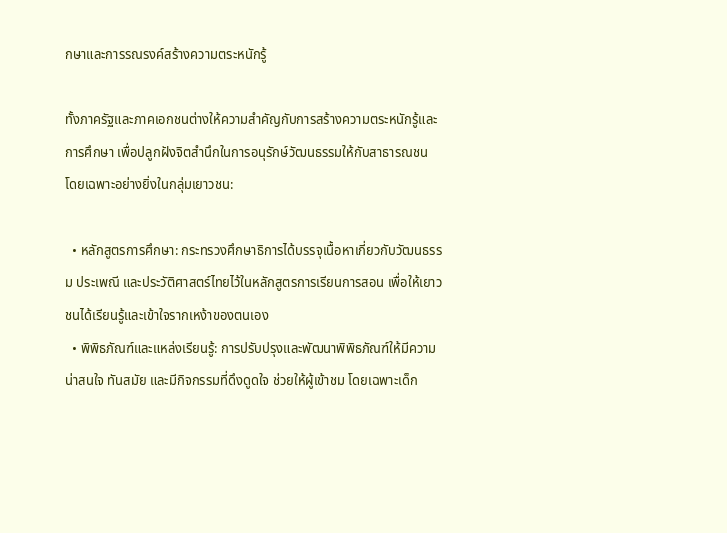กษาและการรณรงค์สร้างความตระหนักรู้

ทั้งภาครัฐและภาคเอกชนต่างให้ความสำคัญกับการสร้างความตระหนักรู้และการศึกษา เพื่อปลูกฝังจิตสำนึกในการอนุรักษ์วัฒนธรรมให้กับสาธารณชน โดยเฉพาะอย่างยิ่งในกลุ่มเยาวชน:

  • หลักสูตรการศึกษา: กระทรวงศึกษาธิการได้บรรจุเนื้อหาเกี่ยวกับวัฒนธรรม ประเพณี และประวัติศาสตร์ไทยไว้ในหลักสูตรการเรียนการสอน เพื่อให้เยาวชนได้เรียนรู้และเข้าใจรากเหง้าของตนเอง
  • พิพิธภัณฑ์และแหล่งเรียนรู้: การปรับปรุงและพัฒนาพิพิธภัณฑ์ให้มีความน่าสนใจ ทันสมัย และมีกิจกรรมที่ดึงดูดใจ ช่วยให้ผู้เข้าชม โดยเฉพาะเด็ก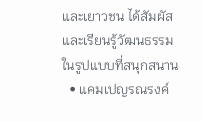และเยาวชน ได้สัมผัสและเรียนรู้วัฒนธรรมในรูปแบบที่สนุกสนาน
  • แคมเปญรณรงค์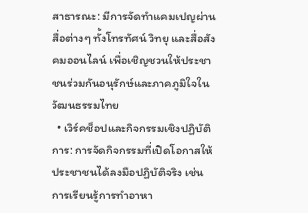สาธารณะ: มีการจัดทำแคมเปญผ่านสื่อต่างๆ ทั้งโทรทัศน์ วิทยุ และสื่อสังคมออนไลน์ เพื่อเชิญชวนให้ประชาชนร่วมกันอนุรักษ์และภาคภูมิใจในวัฒนธรรมไทย
  • เวิร์คช็อปและกิจกรรมเชิงปฏิบัติการ: การจัดกิจกรรมที่เปิดโอกาสให้ประชาชนได้ลงมือปฏิบัติจริง เช่น การเรียนรู้การทำอาหา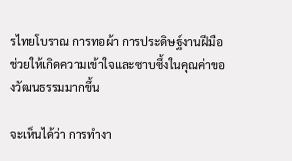รไทยโบราณ การทอผ้า การประดิษฐ์งานฝีมือ ช่วยให้เกิดความเข้าใจและซาบซึ้งในคุณค่าของวัฒนธรรมมากขึ้น

จะเห็นได้ว่า การทำงา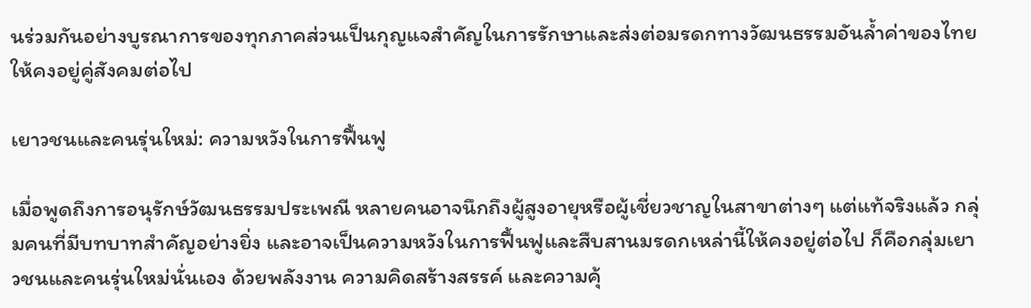นร่วมกันอย่างบูรณาการของทุกภาคส่วนเป็นกุญแจสำคัญในการรักษาและส่งต่อมรดกทางวัฒนธรรมอันล้ำค่าของไทยให้คงอยู่คู่สังคมต่อไป

เยาวชนและคนรุ่นใหม่: ความหวังในการฟื้นฟู

เมื่อพูดถึงการอนุรักษ์วัฒนธรรมประเพณี หลายคนอาจนึกถึงผู้สูงอายุหรือผู้เชี่ยวชาญในสาขาต่างๆ แต่แท้จริงแล้ว กลุ่มคนที่มีบทบาทสำคัญอย่างยิ่ง และอาจเป็นความหวังในการฟื้นฟูและสืบสานมรดกเหล่านี้ให้คงอยู่ต่อไป ก็คือกลุ่มเยาวชนและคนรุ่นใหม่นั่นเอง ด้วยพลังงาน ความคิดสร้างสรรค์ และความคุ้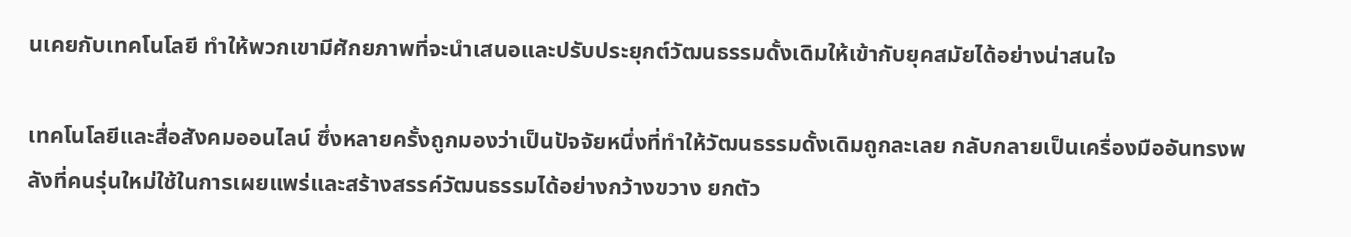นเคยกับเทคโนโลยี ทำให้พวกเขามีศักยภาพที่จะนำเสนอและปรับประยุกต์วัฒนธรรมดั้งเดิมให้เข้ากับยุคสมัยได้อย่างน่าสนใจ

เทคโนโลยีและสื่อสังคมออนไลน์ ซึ่งหลายครั้งถูกมองว่าเป็นปัจจัยหนึ่งที่ทำให้วัฒนธรรมดั้งเดิมถูกละเลย กลับกลายเป็นเครื่องมืออันทรงพลังที่คนรุ่นใหม่ใช้ในการเผยแพร่และสร้างสรรค์วัฒนธรรมได้อย่างกว้างขวาง ยกตัว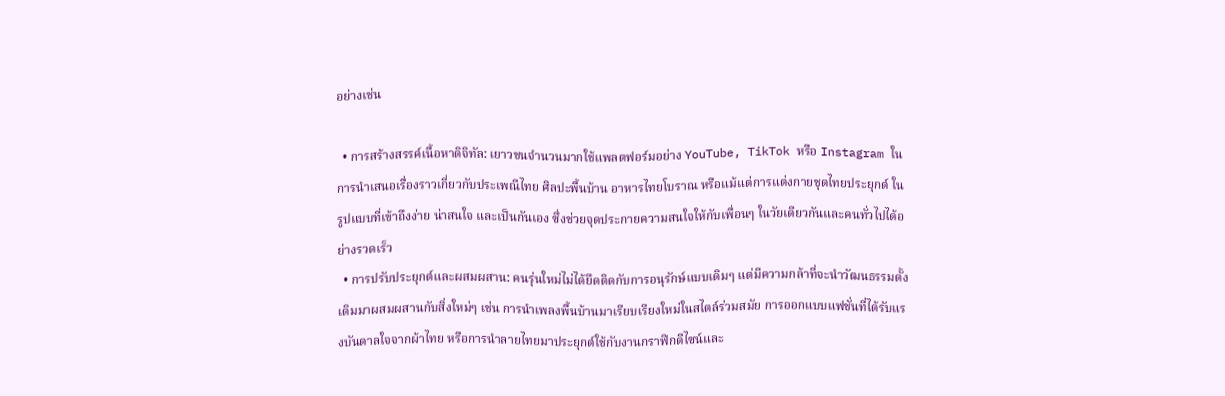อย่างเช่น

  • การสร้างสรรค์เนื้อหาดิจิทัล: เยาวชนจำนวนมากใช้แพลตฟอร์มอย่าง YouTube, TikTok หรือ Instagram ในการนำเสนอเรื่องราวเกี่ยวกับประเพณีไทย ศิลปะพื้นบ้าน อาหารไทยโบราณ หรือแม้แต่การแต่งกายชุดไทยประยุกต์ ในรูปแบบที่เข้าถึงง่าย น่าสนใจ และเป็นกันเอง ซึ่งช่วยจุดประกายความสนใจให้กับเพื่อนๆ ในวัยเดียวกันและคนทั่วไปได้อย่างรวดเร็ว
  • การปรับประยุกต์และผสมผสาน: คนรุ่นใหม่ไม่ได้ยึดติดกับการอนุรักษ์แบบเดิมๆ แต่มีความกล้าที่จะนำวัฒนธรรมดั้งเดิมมาผสมผสานกับสิ่งใหม่ๆ เช่น การนำเพลงพื้นบ้านมาเรียบเรียงใหม่ในสไตล์ร่วมสมัย การออกแบบแฟชั่นที่ได้รับแรงบันดาลใจจากผ้าไทย หรือการนำลายไทยมาประยุกต์ใช้กับงานกราฟิกดีไซน์และ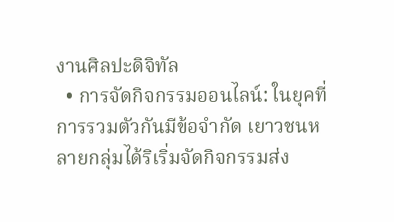งานศิลปะดิจิทัล
  • การจัดกิจกรรมออนไลน์: ในยุคที่การรวมตัวกันมีข้อจำกัด เยาวชนหลายกลุ่มได้ริเริ่มจัดกิจกรรมส่ง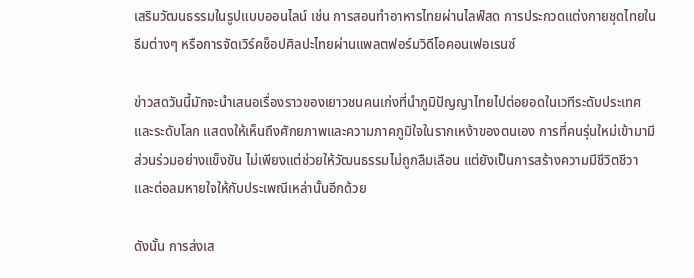เสริมวัฒนธรรมในรูปแบบออนไลน์ เช่น การสอนทำอาหารไทยผ่านไลฟ์สด การประกวดแต่งกายชุดไทยในธีมต่างๆ หรือการจัดเวิร์คช็อปศิลปะไทยผ่านแพลตฟอร์มวิดีโอคอนเฟอเรนซ์

ข่าวสดวันนี้มักจะนำเสนอเรื่องราวของเยาวชนคนเก่งที่นำภูมิปัญญาไทยไปต่อยอดในเวทีระดับประเทศและระดับโลก แสดงให้เห็นถึงศักยภาพและความภาคภูมิใจในรากเหง้าของตนเอง การที่คนรุ่นใหม่เข้ามามีส่วนร่วมอย่างแข็งขัน ไม่เพียงแต่ช่วยให้วัฒนธรรมไม่ถูกลืมเลือน แต่ยังเป็นการสร้างความมีชีวิตชีวาและต่อลมหายใจให้กับประเพณีเหล่านั้นอีกด้วย

ดังนั้น การส่งเส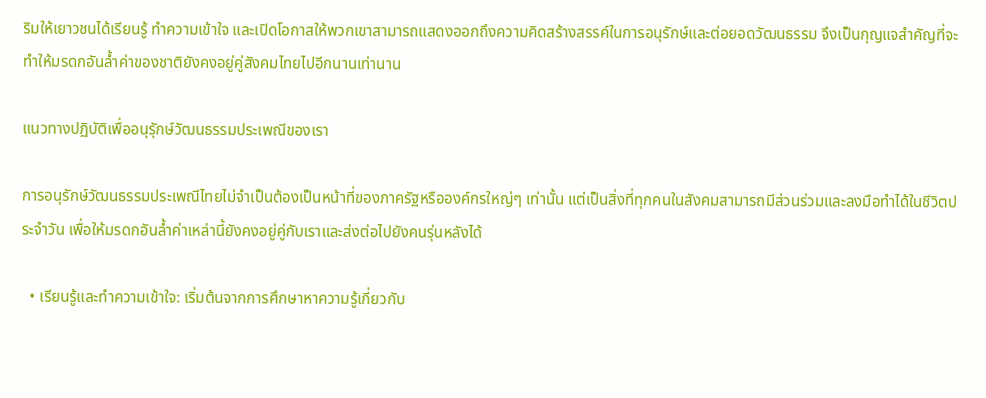ริมให้เยาวชนได้เรียนรู้ ทำความเข้าใจ และเปิดโอกาสให้พวกเขาสามารถแสดงออกถึงความคิดสร้างสรรค์ในการอนุรักษ์และต่อยอดวัฒนธรรม จึงเป็นกุญแจสำคัญที่จะทำให้มรดกอันล้ำค่าของชาติยังคงอยู่คู่สังคมไทยไปอีกนานเท่านาน

แนวทางปฏิบัติเพื่ออนุรุักษ์วัฒนธรรมประเพณีของเรา

การอนุรักษ์วัฒนธรรมประเพณีไทยไม่จำเป็นต้องเป็นหน้าที่ของภาครัฐหรือองค์กรใหญ่ๆ เท่านั้น แต่เป็นสิ่งที่ทุกคนในสังคมสามารถมีส่วนร่วมและลงมือทำได้ในชีวิตประจำวัน เพื่อให้มรดกอันล้ำค่าเหล่านี้ยังคงอยู่คู่กับเราและส่งต่อไปยังคนรุ่นหลังได้

  • เรียนรู้และทำความเข้าใจ: เริ่มต้นจากการศึกษาหาความรู้เกี่ยวกับ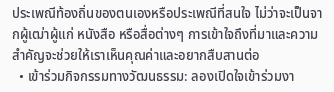ประเพณีท้องถิ่นของตนเองหรือประเพณีที่สนใจ ไม่ว่าจะเป็นจากผู้เฒ่าผู้แก่ หนังสือ หรือสื่อต่างๆ การเข้าใจถึงที่มาและความสำคัญจะช่วยให้เราเห็นคุณค่าและอยากสืบสานต่อ
  • เข้าร่วมกิจกรรมทางวัฒนธรรม: ลองเปิดใจเข้าร่วมงา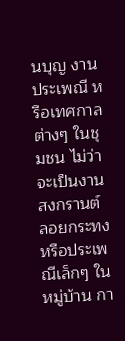นบุญ งานประเพณี หรือเทศกาลต่างๆ ในชุมชน ไม่ว่าจะเป็นงานสงกรานต์ ลอยกระทง หรือประเพณีเล็กๆ ในหมู่บ้าน กา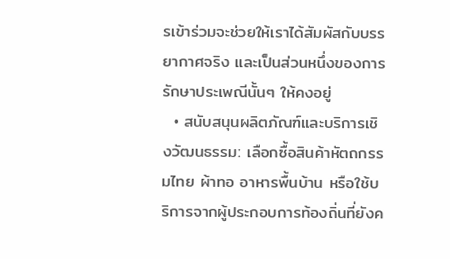รเข้าร่วมจะช่วยให้เราได้สัมผัสกับบรรยากาศจริง และเป็นส่วนหนึ่งของการรักษาประเพณีนั้นๆ ให้คงอยู่
  • สนับสนุนผลิตภัณฑ์และบริการเชิงวัฒนธรรม: เลือกซื้อสินค้าหัตถกรรมไทย ผ้าทอ อาหารพื้นบ้าน หรือใช้บริการจากผู้ประกอบการท้องถิ่นที่ยังค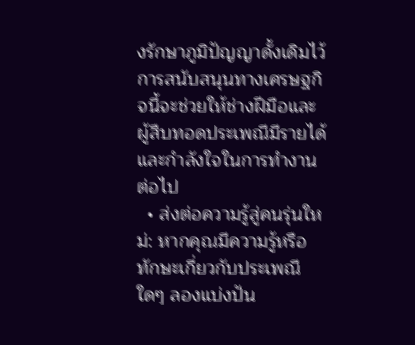งรักษาภูมิปัญญาดั้งเดิมไว้ การสนับสนุนทางเศรษฐกิจนี้จะช่วยให้ช่างฝีมือและผู้สืบทอดประเพณีมีรายได้และกำลังใจในการทำงานต่อไป
  • ส่งต่อความรู้สู่คนรุ่นใหม่: หากคุณมีความรู้หรือทักษะเกี่ยวกับประเพณีใดๆ ลองแบ่งปัน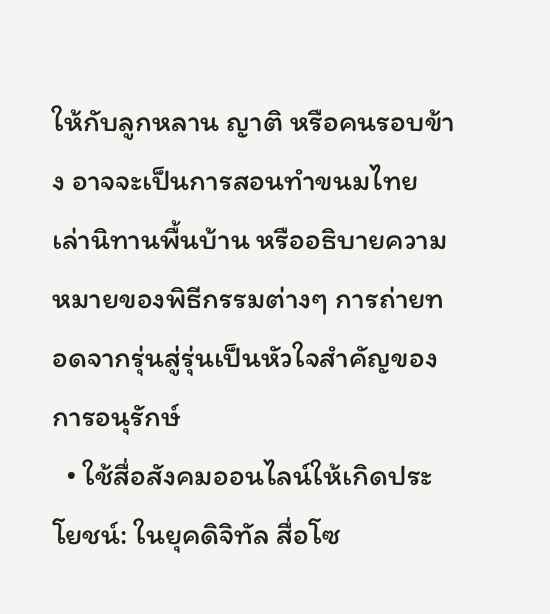ให้กับลูกหลาน ญาติ หรือคนรอบข้าง อาจจะเป็นการสอนทำขนมไทย เล่านิทานพื้นบ้าน หรืออธิบายความหมายของพิธีกรรมต่างๆ การถ่ายทอดจากรุ่นสู่รุ่นเป็นหัวใจสำคัญของการอนุรักษ์
  • ใช้สื่อสังคมออนไลน์ให้เกิดประโยชน์: ในยุคดิจิทัล สื่อโซ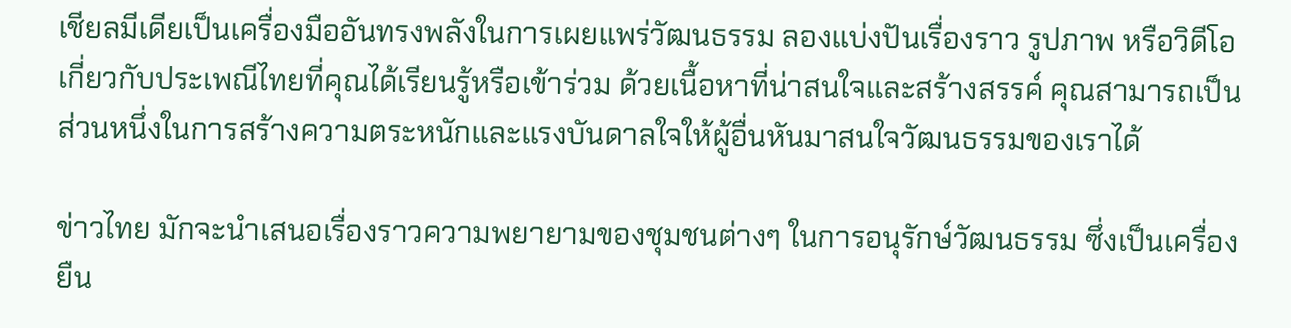เชียลมีเดียเป็นเครื่องมืออันทรงพลังในการเผยแพร่วัฒนธรรม ลองแบ่งปันเรื่องราว รูปภาพ หรือวิดีโอเกี่ยวกับประเพณีไทยที่คุณได้เรียนรู้หรือเข้าร่วม ด้วยเนื้อหาที่น่าสนใจและสร้างสรรค์ คุณสามารถเป็นส่วนหนึ่งในการสร้างความตระหนักและแรงบันดาลใจให้ผู้อื่นหันมาสนใจวัฒนธรรมของเราได้

ข่าวไทย มักจะนำเสนอเรื่องราวความพยายามของชุมชนต่างๆ ในการอนุรักษ์วัฒนธรรม ซึ่งเป็นเครื่องยืน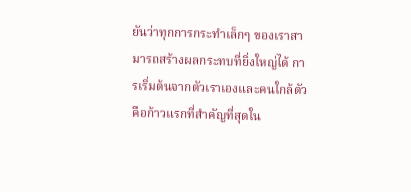ยันว่าทุกการกระทำเล็กๆ ของเราสามารถสร้างผลกระทบที่ยิ่งใหญ่ได้ การเริ่มต้นจากตัวเราเองและคนใกล้ตัว คือก้าวแรกที่สำคัญที่สุดใน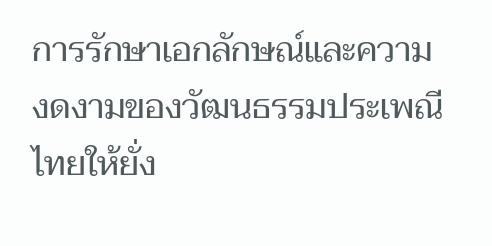การรักษาเอกลักษณ์และความงดงามของวัฒนธรรมประเพณีไทยให้ยั่ง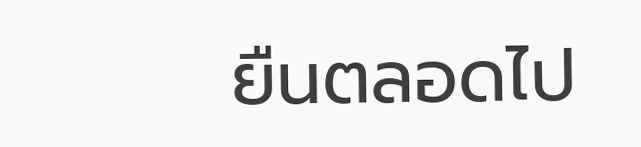ยืนตลอดไป